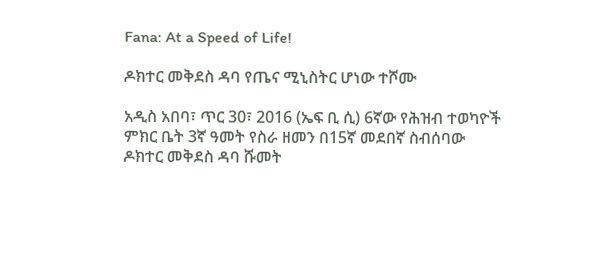Fana: At a Speed of Life!

ዶክተር መቅደስ ዳባ የጤና ሚኒስትር ሆነው ተሾሙ

አዲስ አበባ፣ ጥር 30፣ 2016 (ኤፍ ቢ ሲ) 6ኛው የሕዝብ ተወካዮች ምክር ቤት 3ኛ ዓመት የስራ ዘመን በ15ኛ መደበኛ ስብሰባው ዶክተር መቅደስ ዳባ ሹመት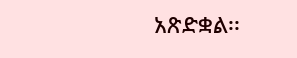አጽድቋል፡፡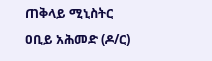ጠቅላይ ሚኒስትር ዐቢይ አሕመድ (ዶ/ር)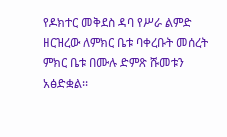የዶክተር መቅደስ ዳባ የሥራ ልምድ ዘርዝረው ለምክር ቤቱ ባቀረቡት መሰረት ምክር ቤቱ በሙሉ ድምጽ ሹመቱን አፅድቋል፡፡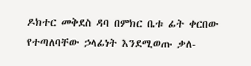ዶክተር መቅደስ ዳባ በምክር ቤቱ ፊት ቀርበው የተጣለባቸው ኃላፊነት እንደሚወጡ ቃለ-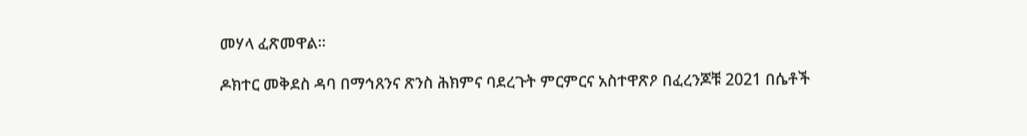መሃላ ፈጽመዋል።

ዶክተር መቅደስ ዳባ በማኅጸንና ጽንስ ሕክምና ባደረጉት ምርምርና አስተዋጽዖ በፈረንጆቹ 2021 በሴቶች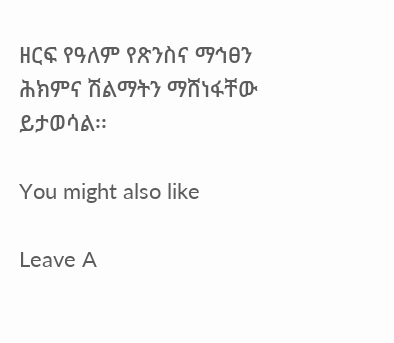ዘርፍ የዓለም የጽንስና ማኅፀን ሕክምና ሽልማትን ማሸነፋቸው ይታወሳል፡፡

You might also like

Leave A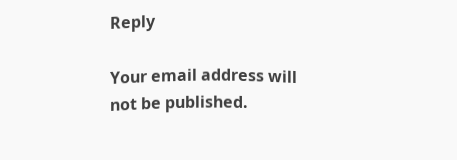Reply

Your email address will not be published.